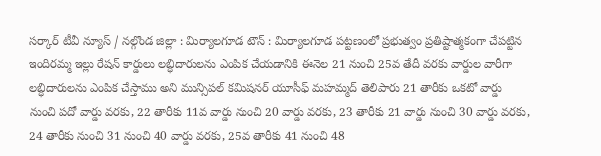సర్కార్ టీవీ న్యూస్ / నల్గొండ జిల్లా : మిర్యాలగూడ టౌన్ : మిర్యాలగూడ పట్టణంలో ప్రభుత్వం ప్రతిష్టాత్మకంగా చేపట్టిన ఇందిరమ్మ ఇల్లు రేషన్ కార్డులు లబ్ధిదారులను ఎంపిక చేయడానికి ఈనెల 21 నుంచి 25వ తేదీ వరకు వార్డుల వారీగా లబ్ధిదారులను ఎంపిక చేస్తాము అని మున్సిపల్ కమిషనర్ యూసీఫ్ మహమ్మద్ తెలిపారు 21 తారీకు ఒకటో వార్డు నుంచి పదో వార్డు వరకు, 22 తారీకు 11వ వార్డు నుంచి 20 వార్డు వరకు, 23 తారీకు 21 వార్డు నుంచి 30 వార్డు వరకు, 24 తారీకు నుంచి 31 నుంచి 40 వార్డు వరకు, 25వ తారీకు 41 నుంచి 48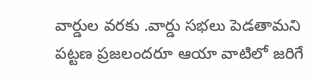వార్డుల వరకు .వార్డు సభలు పెడతామని పట్టణ ప్రజలందరూ ఆయా వాటిలో జరిగే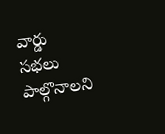వార్డు సభలు పాల్గొనాలని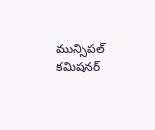మున్సిపల్ కమిషనర్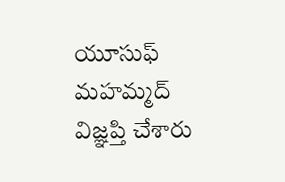యూసుఫ్ మహమ్మద్ విజ్ఞప్తి చేశారు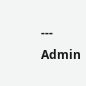---
Admin